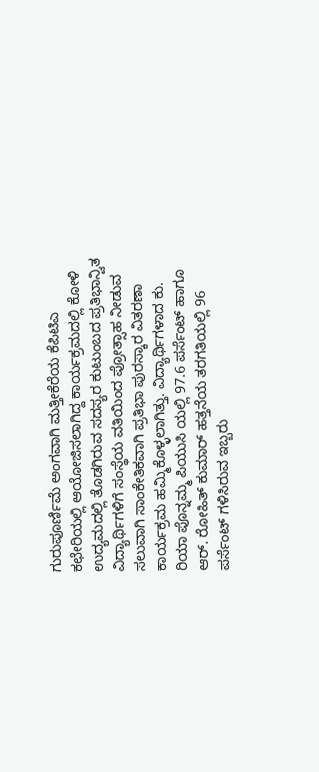ಗುರುಪೂರ್ಣಿಮೆ ಅಂಗವಾಗಿ ಮತ್ತೀಕೆರೆಯ ಕೆಪಿಟಿಎ ಕಛೇರಿಯಲ್ಲಿ ಆಯೋಜಿಸಲಾಗಿದ್ದ ಕಾರ್ಯಕ್ರಮದಲ್ಲಿ ಕೋಳಿ ಉದ್ಯಮದಲ್ಲಿ ತೊಡಗಿರುವ ಸದಸ್ಯರ ಕುಟುಂಬದ ಪ್ರತಿಭಾನ್ವಿತ ವಿದ್ಯಾರ್ಥಿಗಳಿಗೆ ಸಂಸ್ಥೆಯ ವತಿಯಿಂದ ಪ್ರೋತ್ಸಾಹ ನೀಡುವ ಸಲುವಾಗಿ ಸಾಂಕೇತಿಕವಾಗಿ ಪ್ರತಿಭಾ ಪುರಸ್ಕಾರ ವಿತರಣಾ ಕಾರ್ಯಕ್ರಮ ಹಮ್ಮಿಕೊಳ್ಳಲಾಗಿತ್ತು. ವಿದ್ಯಾರ್ಥಿಗಳಾದ ಕು. ರಿಯಾ ಪೊನ್ನಮ್ಮ ಪಿಯುಸಿ ಯಲ್ಲಿ 97.6 ಪರ್ಸೆಂಟ್ ಹಾಗೂ ಆರ್. ರೋಹಿತ್ ಕುಮಾರ್ ಹತ್ತನೆಯ ತರಗತಿಯಲ್ಲಿ 96 ಪರ್ಸೆಂಟ್ ಗಳಿಸಿರುವ ಇಬ್ಬರು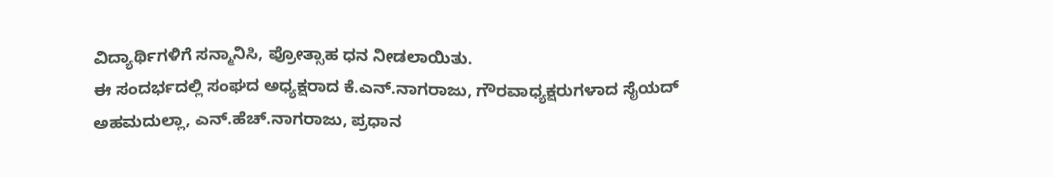ವಿದ್ಯಾರ್ಥಿಗಳಿಗೆ ಸನ್ಮಾನಿಸಿ, ಪ್ರೋತ್ಸಾಹ ಧನ ನೀಡಲಾಯಿತು.
ಈ ಸಂದರ್ಭದಲ್ಲಿ ಸಂಘದ ಅಧ್ಯಕ್ಷರಾದ ಕೆ.ಎನ್.ನಾಗರಾಜು, ಗೌರವಾಧ್ಯಕ್ಷರುಗಳಾದ ಸೈಯದ್ ಅಹಮದುಲ್ಲಾ, ಎನ್.ಹೆಚ್.ನಾಗರಾಜು, ಪ್ರಧಾನ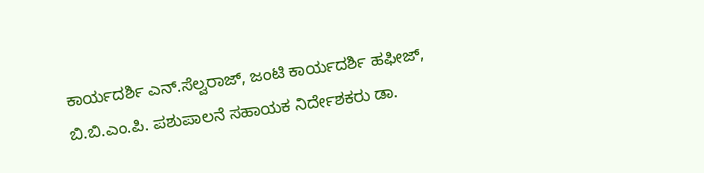ಕಾರ್ಯದರ್ಶಿ ಎನ್.ಸೆಲ್ವರಾಜ್, ಜಂಟಿ ಕಾರ್ಯದರ್ಶಿ ಹಫೀಜ್,
ಬಿ.ಬಿ.ಎಂ.ಪಿ. ಪಶುಪಾಲನೆ ಸಹಾಯಕ ನಿರ್ದೇಶಕರು ಡಾ.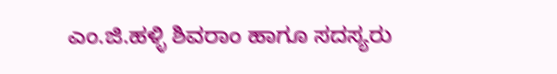ಎಂ.ಜಿ.ಹಳ್ಳಿ ಶಿವರಾಂ ಹಾಗೂ ಸದಸ್ಯರು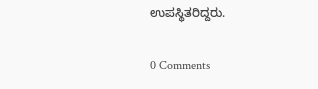ಉಪಸ್ಥಿತರಿದ್ದರು.

0 Comments